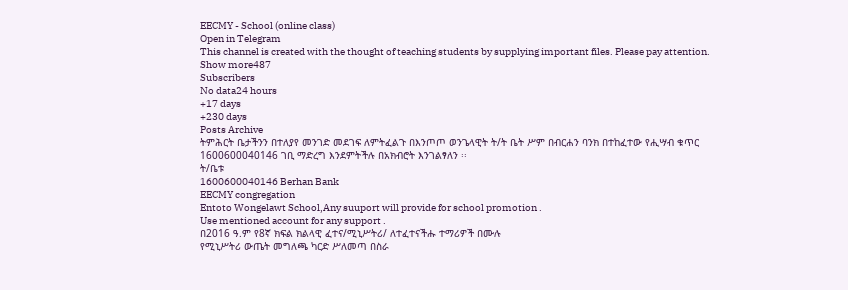EECMY - School (online class)
Open in Telegram
This channel is created with the thought of teaching students by supplying important files. Please pay attention.
Show more487
Subscribers
No data24 hours
+17 days
+230 days
Posts Archive
ትምሕርት ቤታችንን በተለያየ መንገድ መደገፍ ለምትፈልጉ በእንጦጦ ወንጌላዊት ት/ት ቤት ሥም በብርሐን ባንክ በተከፈተው የሒሣብ ቁጥር
1600600040146 ገቢ ማድረግ እንደምትችሉ በአክብሮት እንገልፃለን ፡፡
ት/ቤቱ
1600600040146 Berhan Bank
EECMY congregation
Entoto Wongelawt School,Any suuport will provide for school promotion .
Use mentioned account for any support .
በ2016 ዓ.ም የ8ኛ ክፍል ክልላዊ ፈተና/ሚኒሥትሪ/ ለተፈተናችሑ ተማሪዎች በሙሉ
የሚኒሥትሪ ውጤት መግለጫ ካርድ ሥለመጣ በስራ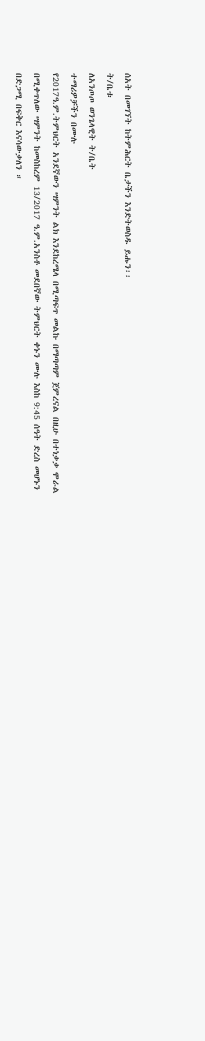ሰአት በመገኘት ከትምሕርት ቤታችን እንድትወስዱ ይሑን፡፡
ት/ቤቱ
ለአንጦጦ ወንጌላዊት ት/ቤት
ተማሪዎቻችን በሙሉ
የ2017ዓ.ም.ትምህርት አንደኛውን ሣምንት ልክ እንደከረሜላ በሚጣፍጥ መልኩ በማጣጣም ጀምረናል በዚሁ በተነቃቃ ሞራል በሚቀጥለው ሣምንት ከመስከረም 13/2017 ዓ.ም.አንስቶ መደበኛው ትምህርት ቀኑን ሙሉ እስከ 9:45 ሰዓት ድረስ መሆኑን በድጋሚ በፍቅር እናሳውቃለን ።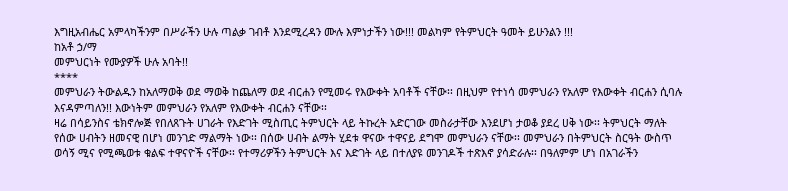እግዚአብሔር አምላካችንም በሥራችን ሁሉ ጣልቃ ገብቶ እንደሚረዳን ሙሉ እምነታችን ነው!!! መልካም የትምህርት ዓመት ይሁንልን !!!
ከአቶ ኃ/ማ
መምህርነት የሙያዎች ሁሉ አባት!!
****
መምህራን ትውልዱን ከአለማወቅ ወደ ማወቅ ከጨለማ ወደ ብርሐን የሚመሩ የእውቀት አባቶች ናቸው፡፡ በዚህም የተነሳ መምህራን የአለም የእውቀት ብርሐን ሲባሉ እናዳምጣለን!! እውነትም መምህራን የአለም የእውቀት ብርሐን ናቸው፡፡
ዛሬ በሳይንስና ቴክኖሎጅ የበለጸጉት ሀገራት የእድገት ሚስጢር ትምህርት ላይ ትኩረት አድርገው መስራታቸው እንደሆነ ታወቆ ያደረ ሀቅ ነው፡፡ ትምህርት ማለት የሰው ሀብትን ዘመናዊ በሆነ መንገድ ማልማት ነው፡፡ በሰው ሀብት ልማት ሂደቱ ዋናው ተዋናይ ደግሞ መምህራን ናቸው፡፡ መምህራን በትምህርት ስርዓት ውስጥ ወሳኝ ሚና የሚጫወቱ ቁልፍ ተዋናዮች ናቸው፡፡ የተማሪዎችን ትምህርት እና እድገት ላይ በተለያዩ መንገዶች ተጽእኖ ያሳድራሉ፡፡ በዓለምም ሆነ በአገራችን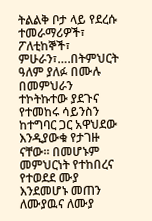ትልልቅ ቦታ ላይ የደረሱ ተመራማሪዎች፣ ፖለቲከኞች፣ ምሁራን፣….በትምህርት ዓለም ያለፉ በሙሉ በመምህራን ተኮትኩተው ያደጉና የተመከሩ ሳይንስን ከተግባር ጋር አዋህደው እንዲያውቁ የታገዙ ናቸው፡፡ በመሆኑም መምህርነት የተከበረና የተወደደ ሙያ እንደመሆኑ መጠን ለሙያዉና ለሙያ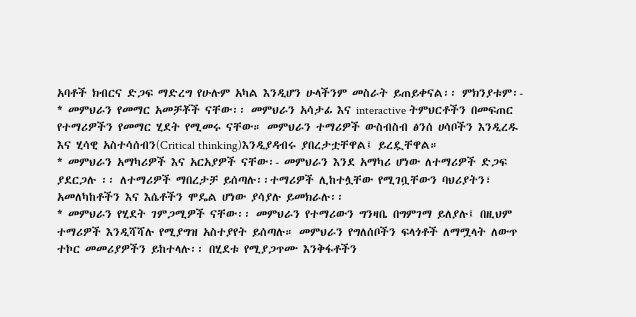አባቶች ክብርና ድጋፍ ማድረግ የሁሉም አካል እንዲሆን ሁላችንም መስራት ይጠይቀናል፡፡ ምክንያቱም፡-
* መምህራን የመማር አመቻቾች ናቸው፡፡ መምህራን አሳታፊ እና interactive ትምህርቶችን በመፍጠር የተማሪዎችን የመማር ሂደት የሚመሩ ናቸው። መምህራን ተማሪዎች ውስብስብ ፅንሰ ሀሳቦችን እንዲረዱ እና ሂሳዊ አስተሳሰብን(Critical thinking)እንዲያዳብሩ ያበረታቷቸዋል፤ ይረዷቸዋል።
* መምህራን አማካሪዎች እና አርአያዎች ናቸው፡- መምህራን እንደ አማካሪ ሆነው ለተማሪዎች ድጋፍ ያደርጋሉ ፡፡ ለተማሪዎች ማበረታቻ ይሰጣሉ፡፡ተማሪዎች ሊከተሏቸው የሚገቧቸውን ባህሪያትን፣ አመለካከቶችን እና እሴቶችን ሞዴል ሆነው ያሳያሉ ይመክራሉ፡፡
* መምህራን የሂደት ገምጋሚዎች ናቸው፡፡ መምህራን የተማሪውን ግንዛቤ በግምገማ ይለያሉ፤ በዚህም ተማሪዎች እንዲሻሻሉ የሚያግዝ አስተያየት ይሰጣሉ። መምህራን የግለሰቦችን ፍላጎቶች ለማሟላት ለውጥ ተኮር መመሪያዎችን ይከተላሉ፡፡ በሂደቱ የሚያጋጥሙ እንቅፋቶችን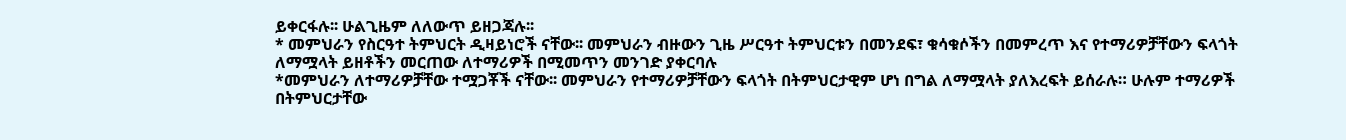ይቀርፋሉ፡፡ ሁልጊዜም ለለውጥ ይዘጋጃሉ፡፡
* መምህራን የስርዓተ ትምህርት ዲዛይነሮች ናቸው፡፡ መምህራን ብዙውን ጊዜ ሥርዓተ ትምህርቱን በመንደፍ፣ ቁሳቁሶችን በመምረጥ እና የተማሪዎቻቸውን ፍላጎት ለማሟላት ይዘቶችን መርጠው ለተማሪዎች በሚመጥን መንገድ ያቀርባሉ
*መምህራን ለተማሪዎቻቸው ተሟጋቾች ናቸው፡፡ መምህራን የተማሪዎቻቸውን ፍላጎት በትምህርታዊም ሆነ በግል ለማሟላት ያለእረፍት ይሰራሉ። ሁሉም ተማሪዎች በትምህርታቸው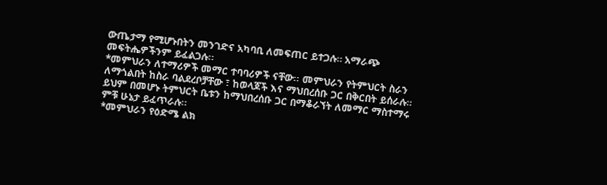ውጤታማ የሚሆኑበትን መንገድና አካባቢ ለመፍጠር ይተጋሉ። አማራጭ መፍትሔዎችንም ይፈልጋሉ፡፡
*መምህራን ለተማሪዎች መማር ተባባሪዎች ናቸው፡፡ መምህራን የትምህርት ስራን ለማጎልበት ከስራ ባልደረቦቻቸው ፣ ከወላጆች እና ማህበረሰቡ ጋር በቅርበት ይሰራሉ። ይህም በመሆኑ ትምህርት ቤቱን ከማህበረሰቡ ጋር በማቆራኘት ለመማር ማስተማሩ ምቹ ሁኔታ ይፈጥራሉ፡፡
*መምህራን የዕድሜ ልክ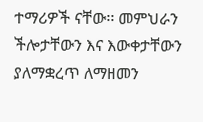ተማሪዎች ናቸው፡፡ መምህራን ችሎታቸውን እና እውቀታቸውን ያለማቋረጥ ለማዘመን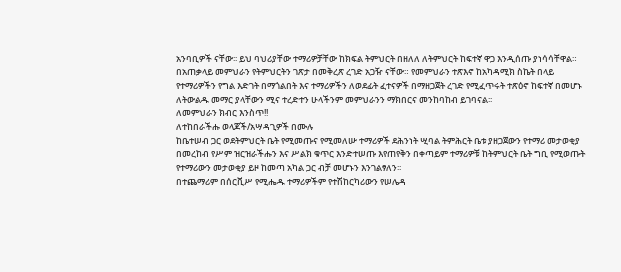አንባቢዎች ናቸው፡፡ ይህ ባህሪያቸው ተማሪዎቻቸው ከክፍል ትምህርት በዘለለ ለትምህርት ከፍተኛ ዋጋ እንዲሰጡ ያነሳሳቸዋል።
በአጠቃላይ መምህራን የትምህርትን ገጽታ በመቅረጽ ረገድ አጋዥ ናቸው። የመምህራን ተጽእኖ ከአካዳሚክ ስኬት በላይ የተማሪዎችን የግል እድገት በማጎልበት እና ተማሪዎችን ለወደፊት ፈተናዎች በማዘጋጀት ረገድ የሚፈጥሩት ተጽዕኖ ከፍተኛ በመሆኑ ለትውልዱ መማር ያላቸውን ሚና ተረድተን ሁላችንም መምህራንን ማክበርና መንከባከብ ይገባናል፡፡
ለመምህራን ክብር እንስጥ!!
ለተከበራችሑ ወላጆች/አሣዳጊዎች በሙሉ
ከቤተሠብ ጋር ወደትምህርት ቤት የሚመጡና የሚመለሡ ተማሪዎች ደሕንነት ሢባል ትምሕርት ቤቱ ያዘጋጀውን የተማሪ መታወቂያ በመረከብ የሥም ዝርዝራችሑን እና ሥልክ ቁጥር እንድተሠጡ እየጠየቅን በቀጣይም ተማሪዎቹ ከትምህርት ቤት ግቢ የሚወጡት የተማሪውን መታወቂያ ይዞ ከመጣ አካል ጋር ብቻ መሆኑን እንገልፃለን፡፡
በተጨማሪም በሰርቪሥ የሚሔዱ ተማሪዎችም የተሽከርካሪውን የሠሌዳ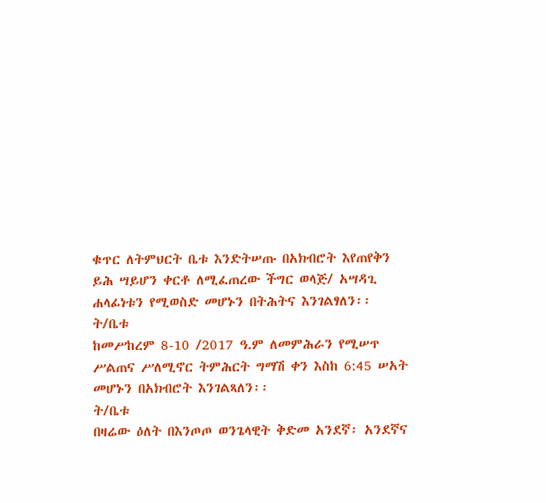ቁጥር ለትምህርት ቤቱ እንድትሠጡ በአክብሮት እየጠየቅን ይሕ ሣይሆን ቀርቶ ለሚፈጠረው ችግር ወላጅ/ አሣዳጊ ሐላፊነቱን የሚወስድ መሆኑን በትሕትና እንገልፃለን፡፡
ት/ቤቱ
ከመሥከረም 8-10 /2017 ዓ.ም ለመምሕራን የሚሠጥ ሥልጠና ሥለሚኖር ትምሕርት ግማሽ ቀን እስከ 6:45 ሠአት መሆኑን በአክብሮት እንገልጻለን፡፡
ት/ቤቱ
በዛሬው ዕለት በእንጦጦ ወንጌላዊት ቅድመ አንደኛ፡ አንደኛና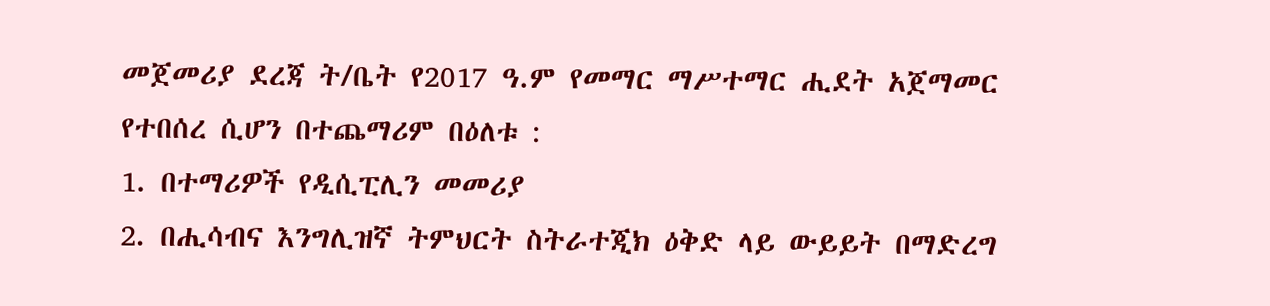መጀመሪያ ደረጃ ት/ቤት የ2017 ዓ.ም የመማር ማሥተማር ሒደት አጀማመር የተበሰረ ሲሆን በተጨማሪም በዕለቱ :
1. በተማሪዎች የዲሲፒሊን መመሪያ
2. በሒሳብና እንግሊዝኛ ትምህርት ስትራተጂክ ዕቅድ ላይ ውይይት በማድረግ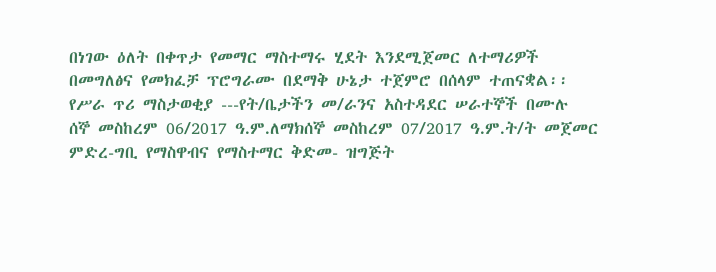በነገው ዕለት በቀጥታ የመማር ማስተማሩ ሂደት እንደሚጀመር ለተማሪዎች በመግለፅና የመክፈቻ ፕሮግራሙ በደማቅ ሁኔታ ተጀምሮ በሰላም ተጠናቋል፡፡
የሥራ ጥሪ ማስታወቂያ ---የት/ቤታችን መ/ራንና አስተዳደር ሠራተኞች በሙሉ
ሰኞ መስከረም 06/2017 ዓ.ም.ለማክሰኞ መስከረም 07/2017 ዓ.ም.ት/ት መጀመር ምድረ-ግቢ የማስዋብና የማስተማር ቅድመ- ዝግጅት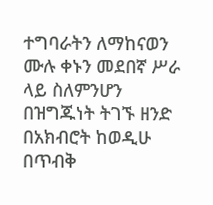ተግባራትን ለማከናወን ሙሉ ቀኑን መደበኛ ሥራ ላይ ስለምንሆን በዝግጁነት ትገኙ ዘንድ በአክብሮት ከወዲሁ በጥብቅ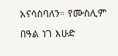አናሳስባለን። የሙስሊም በዓል ነገ እሁድ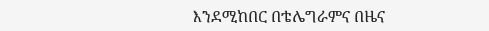እንደሚከበር በቴሌግራምና በዜና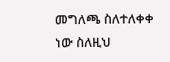መግለጫ ስለተለቀቀ ነው ስለዚህ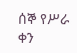ሰኞ የሥራ ቀን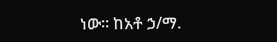ነው። ከአቶ ኃ/ማ.